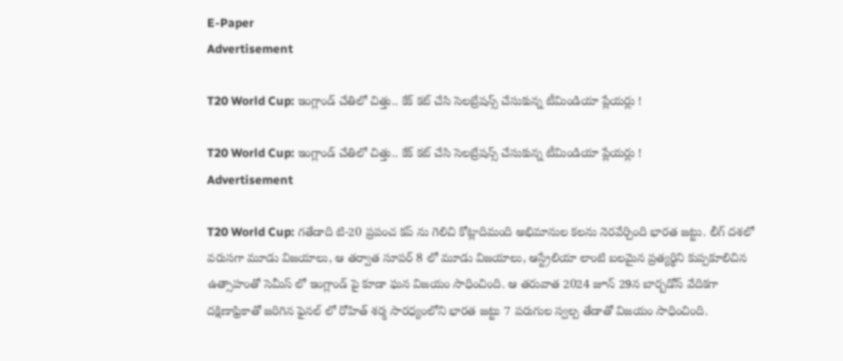E-Paper
Advertisement

T20 World Cup: ఇంగ్లాండ్ చేతిలో చిత్తు.. కేక్ కట్ చేసి సెలబ్రేషన్స్ చేసుకున్న టీమిండియా ప్లేయర్లు !

T20 World Cup: ఇంగ్లాండ్ చేతిలో చిత్తు.. కేక్ కట్ చేసి సెలబ్రేషన్స్ చేసుకున్న టీమిండియా ప్లేయర్లు !
Advertisement

T20 World Cup: గతేడాది టి-20 ప్రపంచ కప్ ను గెలిచి కోట్లాదిమంది అభిమానుల కలను నెరవేర్చింది భారత జట్టు. లీగ్ దశలో వరుసగా మూడు విజయాలు, ఆ తర్వాత సూపర్ 8 లో మూడు విజయాలు, ఆస్ట్రేలియా లాంటి బలమైన ప్రత్యర్థిని కుప్పకూలిచిన ఉత్సాహంతో సెమీస్ లో ఇంగ్లాండ్ పై కూడా ఘన విజయం సాధించింది. ఆ తరువాత 2024 జూన్ 29న బార్బడోస్ వేదికగా దక్షిణాఫ్రికాతో జరిగిన ఫైనల్ లో రోహిత్ శర్మ సారధ్యంలోని భారత జట్టు 7 పరుగుల స్వల్ప తేడాతో విజయం సాధించింది.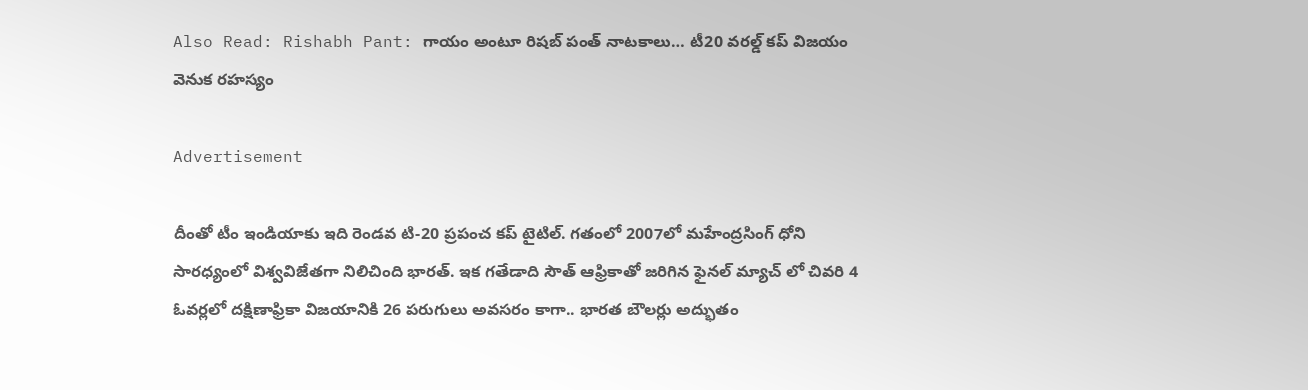Also Read: Rishabh Pant: గాయం అంటూ రిషబ్ పంత్ నాటకాలు… టీ20 వరల్డ్ కప్ విజయం వెనుక రహస్యం

Advertisement

దీంతో టీం ఇండియాకు ఇది రెండవ టి-20 ప్రపంచ కప్ టైటిల్. గతంలో 2007లో మహేంద్రసింగ్ ధోని సారధ్యంలో విశ్వవిజేతగా నిలిచింది భారత్. ఇక గతేడాది సౌత్ ఆఫ్రికాతో జరిగిన ఫైనల్ మ్యాచ్ లో చివరి 4 ఓవర్లలో దక్షిణాఫ్రికా విజయానికి 26 పరుగులు అవసరం కాగా.. భారత బౌలర్లు అద్భుతం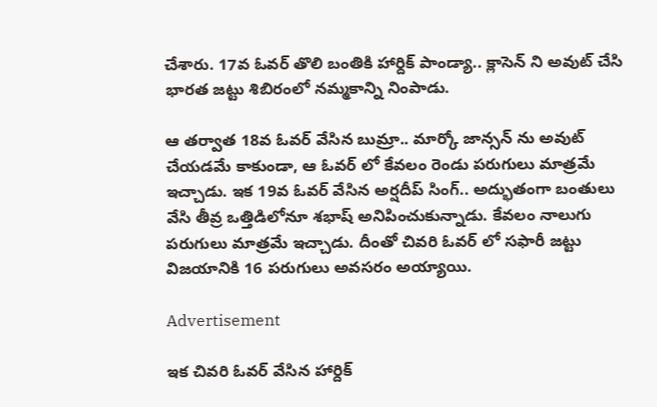చేశారు. 17వ ఓవర్ తొలి బంతికి హార్దిక్ పాండ్యా.. క్లాసెన్ ని అవుట్ చేసి భారత జట్టు శిబిరంలో నమ్మకాన్ని నింపాడు.

ఆ తర్వాత 18వ ఓవర్ వేసిన బుమ్రా.. మార్కో జాన్సన్ ను అవుట్ చేయడమే కాకుండా, ఆ ఓవర్ లో కేవలం రెండు పరుగులు మాత్రమే ఇచ్చాడు. ఇక 19వ ఓవర్ వేసిన అర్షదీప్ సింగ్.. అద్భుతంగా బంతులు వేసి తీవ్ర ఒత్తిడిలోనూ శభాష్ అనిపించుకున్నాడు. కేవలం నాలుగు పరుగులు మాత్రమే ఇచ్చాడు. దీంతో చివరి ఓవర్ లో సఫారీ జట్టు విజయానికి 16 పరుగులు అవసరం అయ్యాయి.

Advertisement

ఇక చివరి ఓవర్ వేసిన హార్దిక్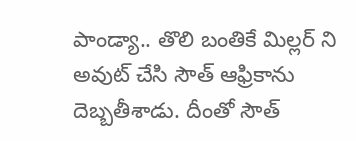పాండ్యా.. తొలి బంతికే మిల్లర్ ని అవుట్ చేసి సౌత్ ఆఫ్రికాను దెబ్బతీశాడు. దీంతో సౌత్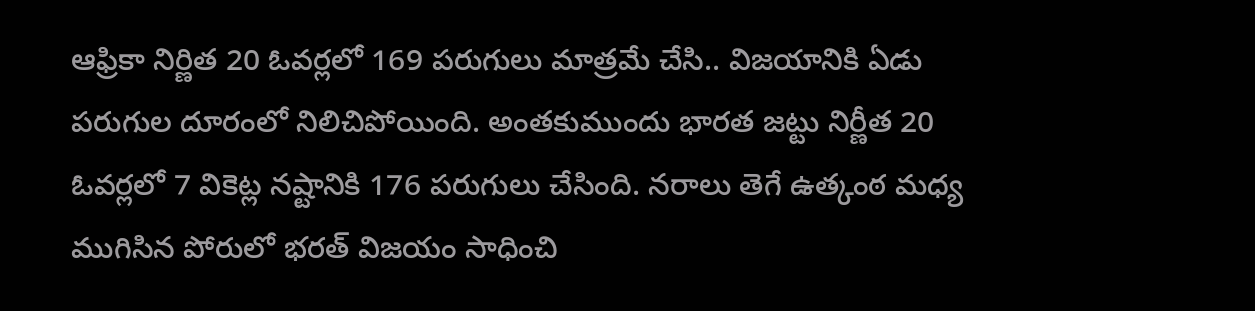ఆఫ్రికా నిర్ణిత 20 ఓవర్లలో 169 పరుగులు మాత్రమే చేసి.. విజయానికి ఏడు పరుగుల దూరంలో నిలిచిపోయింది. అంతకుముందు భారత జట్టు నిర్ణీత 20 ఓవర్లలో 7 వికెట్ల నష్టానికి 176 పరుగులు చేసింది. నరాలు తెగే ఉత్కంఠ మధ్య ముగిసిన పోరులో భరత్ విజయం సాధించి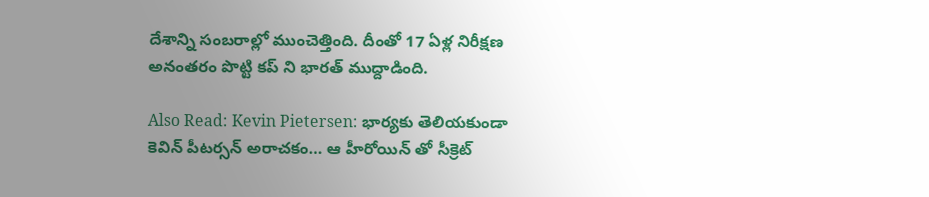దేశాన్ని సంబరాల్లో ముంచెత్తింది. దీంతో 17 ఏళ్ల నిరీక్షణ అనంతరం పొట్టి కప్ ని భారత్ ముద్దాడింది.

Also Read: Kevin Pietersen: భార్యకు తెలియకుండా కెవిన్ పీటర్సన్ అరాచకం… ఆ హీరోయిన్ తో సీక్రెట్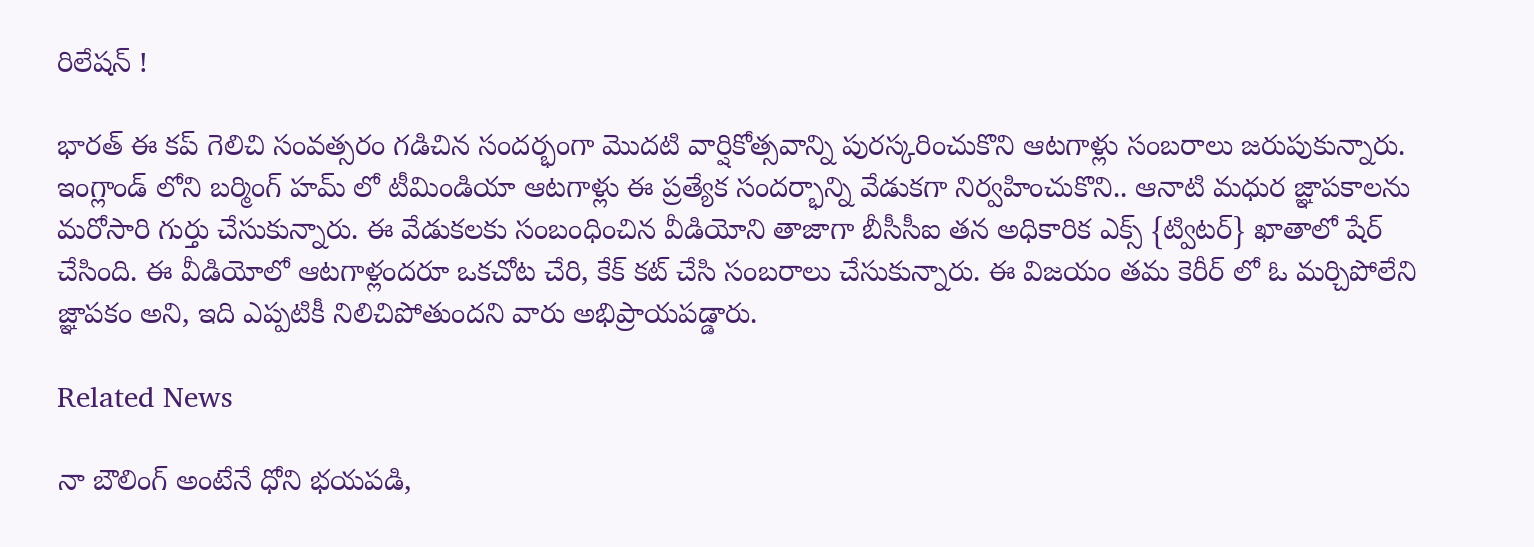రిలేషన్ !

భారత్ ఈ కప్ గెలిచి సంవత్సరం గడిచిన సందర్భంగా మొదటి వార్షికోత్సవాన్ని పురస్కరించుకొని ఆటగాళ్లు సంబరాలు జరుపుకున్నారు. ఇంగ్లాండ్ లోని బర్మింగ్ హమ్ లో టీమిండియా ఆటగాళ్లు ఈ ప్రత్యేక సందర్భాన్ని వేడుకగా నిర్వహించుకొని.. ఆనాటి మధుర జ్ఞాపకాలను మరోసారి గుర్తు చేసుకున్నారు. ఈ వేడుకలకు సంబంధించిన వీడియోని తాజాగా బీసీసీఐ తన అధికారిక ఎక్స్ {ట్విటర్} ఖాతాలో షేర్ చేసింది. ఈ వీడియోలో ఆటగాళ్లందరూ ఒకచోట చేరి, కేక్ కట్ చేసి సంబరాలు చేసుకున్నారు. ఈ విజయం తమ కెరీర్ లో ఓ మర్చిపోలేని జ్ఞాపకం అని, ఇది ఎప్పటికీ నిలిచిపోతుందని వారు అభిప్రాయపడ్డారు.

Related News

నా బౌలింగ్ అంటేనే ధోని భ‌య‌ప‌డి,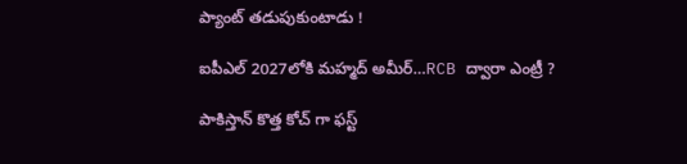ప్యాంట్ త‌డుపుకుంటాడు !

ఐపీఎల్ 2027లోకి మహ్మద్ అమీర్…RCB ద్వారా ఎంట్రీ ?

పాకిస్తాన్ కొత్త‌ కోచ్ గా ఫ‌స్ట్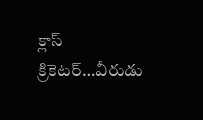క్లాస్ క్రికెట‌ర్‌…వీరుడు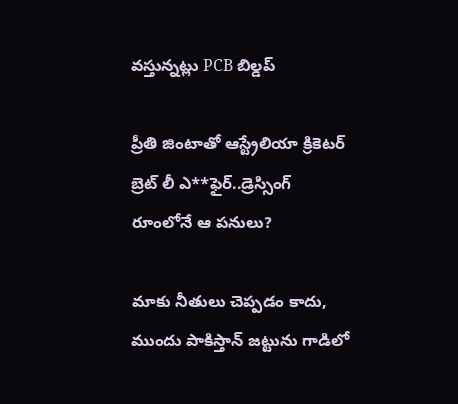వ‌స్తున్న‌ట్లు PCB బిల్డ‌ప్

ప్రీతి జింటాతో ఆస్ట్రేలియా క్రికెట‌ర్‌ బ్రెట్ లీ ఎ**ఫైర్‌..డ్రెస్సింగ్ రూంలోనే ఆ ప‌నులు?

మాకు నీతులు చెప్ప‌డం కాదు, ముందు పాకిస్తాన్ జ‌ట్టును గాడిలో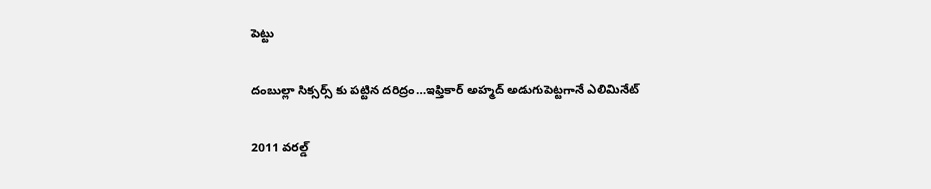పెట్టు

దంబుల్లా సిక్సర్స్ కు ప‌ట్టిన ద‌రిద్రం…ఇఫ్తికార్ అహ్మద్ అడుగుపెట్ట‌గానే ఎలిమినేట్

2011 వ‌ర‌ల్డ్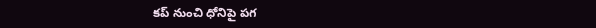క‌ప్ నుంచి ధోనిపై ప‌గ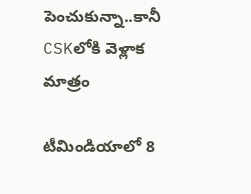పెంచుకున్నా..కానీ CSKలోకి వెళ్లాక మాత్రం

టీమిండియాలో 8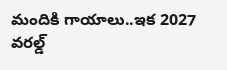మందికి గాయాలు..ఇక 2027 వ‌ర‌ల్డ్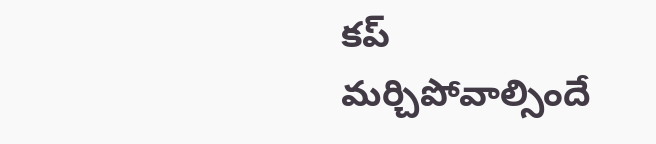క‌ప్ మ‌ర్చిపోవాల్సిందే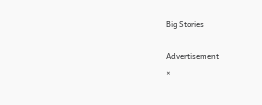Big Stories

Advertisement
×